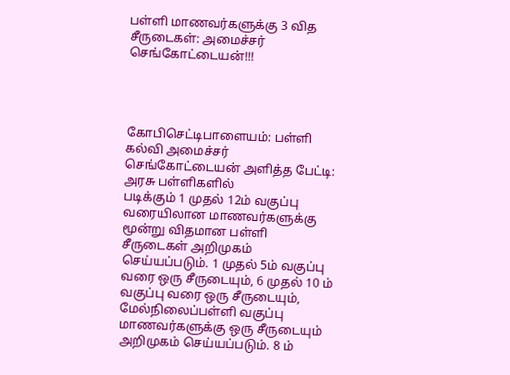பள்ளி மாணவர்களுக்கு 3 வித சீருடைகள்: அமைச்சர் செங்கோட்டையன்!!!




கோபிசெட்டிபாளையம்: பள்ளி கல்வி அமைச்சர் செங்கோட்டையன் அளித்த பேட்டி: அரசு பள்ளிகளில்
படிக்கும் 1 முதல் 12ம் வகுப்பு வரையிலான மாணவர்களுக்கு மூன்று விதமான பள்ளி சீருடைகள் அறிமுகம் செய்யப்படும். 1 முதல் 5ம் வகுப்பு வரை ஒரு சீருடையும், 6 முதல் 10 ம் வகுப்பு வரை ஒரு சீருடையும், மேல்நிலைப்பள்ளி வகுப்பு மாணவர்களுக்கு ஒரு சீருடையும் அறிமுகம் செய்யப்படும். 8 ம்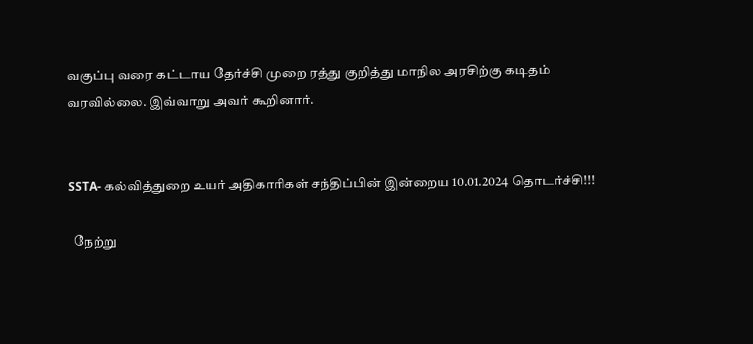வகுப்பு வரை கட்டாய தேர்ச்சி முறை ரத்து குறித்து மாநில அரசிற்கு கடிதம் வரவில்லை. இவ்வாறு அவர் கூறினார்.


SSTA- கல்வித்துறை உயர் அதிகாரிகள் சந்திப்பின் இன்றைய 10.01.2024 தொடர்ச்சி!!!

  நேற்று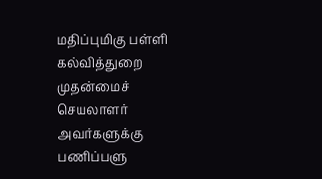மதிப்புமிகு பள்ளி கல்வித்துறை முதன்மைச் செயலாளர் அவர்களுக்கு பணிப்பளு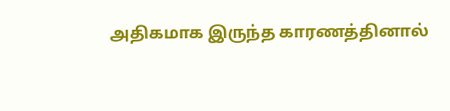அதிகமாக இருந்த காரணத்தினால்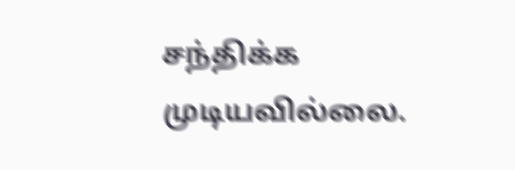சந்திக்க முடியவில்லை.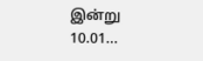இன்று 10.01...